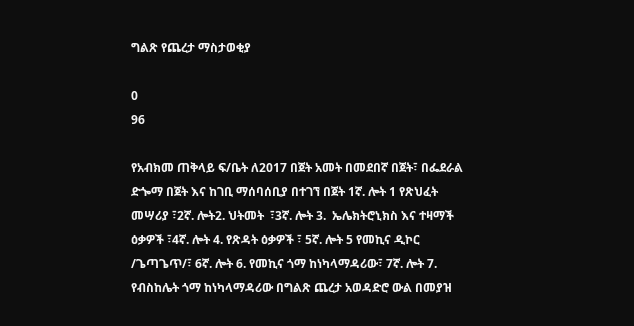ግልጽ የጨረታ ማስታወቂያ

0
96

የአብክመ ጠቅላይ ፍ/ቤት ለ2017 በጀት አመት በመደበኛ በጀት፣ በፌደራል ድጐማ በጀት እና ከገቢ ማሰባሰቢያ በተገኘ በጀት 1ኛ. ሎት 1 የጽህፈት መሣሪያ ፣2ኛ. ሎት2. ህትመት  ፣3ኛ. ሎት 3.  ኤሌክትሮኒክስ እና ተዛማች ዕቃዎች ፣4ኛ. ሎት 4. የጽዳት ዕቃዎች ፣ 5ኛ. ሎት 5 የመኪና ዲኮር /ጌጣጌጥ/፣ 6ኛ. ሎት 6. የመኪና ጎማ ከነካላማዳሪው፣ 7ኛ. ሎት 7. የብስከሌት ጎማ ከነካላማዳሪው በግልጽ ጨረታ አወዳድሮ ውል በመያዝ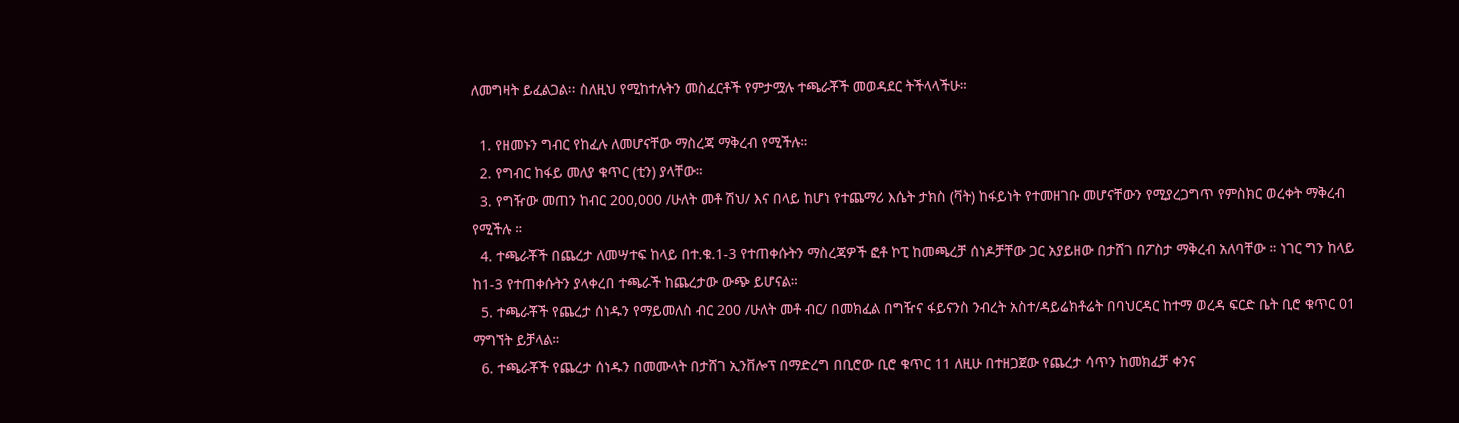ለመግዛት ይፈልጋል፡፡ ስለዚህ የሚከተሉትን መስፈርቶች የምታሟሉ ተጫራቾች መወዳደር ትችላላችሁ።

  1. የዘመኑን ግብር የከፈሉ ለመሆናቸው ማስረጃ ማቅረብ የሚችሉ።
  2. የግብር ከፋይ መለያ ቁጥር (ቲን) ያላቸው።
  3. የግዥው መጠን ከብር 200,000 /ሁለት መቶ ሽህ/ እና በላይ ከሆነ የተጨማሪ እሴት ታክስ (ቫት) ከፋይነት የተመዘገቡ መሆናቸውን የሚያረጋግጥ የምስክር ወረቀት ማቅረብ የሚችሉ ።
  4. ተጫራቾች በጨረታ ለመሣተፍ ከላይ በተ.ቁ.1-3 የተጠቀሱትን ማስረጃዎች ፎቶ ኮፒ ከመጫረቻ ሰነዶቻቸው ጋር አያይዘው በታሸገ በፖስታ ማቅረብ አለባቸው ። ነገር ግን ከላይ ከ1-3 የተጠቀሱትን ያላቀረበ ተጫራች ከጨረታው ውጭ ይሆናል።
  5. ተጫራቾች የጨረታ ሰነዱን የማይመለስ ብር 200 /ሁለት መቶ ብር/ በመክፈል በግዥና ፋይናንስ ንብረት አስተ/ዳይሬክቶሬት በባህርዳር ከተማ ወረዳ ፍርድ ቤት ቢሮ ቁጥር 01 ማግኘት ይቻላል።
  6. ተጫራቾች የጨረታ ሰነዱን በመሙላት በታሸገ ኢንቨሎፕ በማድረግ በቢሮው ቢሮ ቁጥር 11 ለዚሁ በተዘጋጀው የጨረታ ሳጥን ከመክፈቻ ቀንና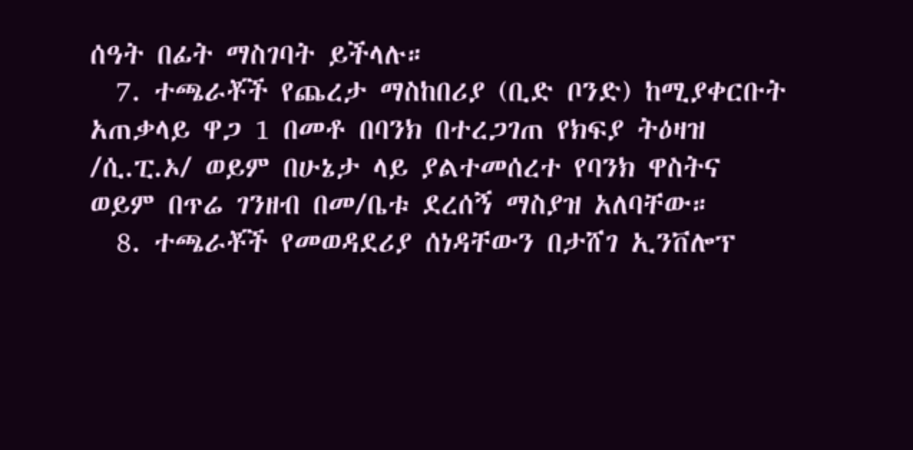ሰዓት በፊት ማስገባት ይችላሉ።
  7. ተጫራቾች የጨረታ ማስከበሪያ (ቢድ ቦንድ) ከሚያቀርቡት አጠቃላይ ዋጋ 1 በመቶ በባንክ በተረጋገጠ የክፍያ ትዕዛዝ /ሲ.ፒ.ኦ/ ወይም በሁኔታ ላይ ያልተመሰረተ የባንክ ዋስትና ወይም በጥሬ ገንዘብ በመ/ቤቱ ደረሰኝ ማስያዝ አለባቸው።
  8. ተጫራቾች የመወዳደሪያ ሰነዳቸውን በታሸገ ኢንቨሎፕ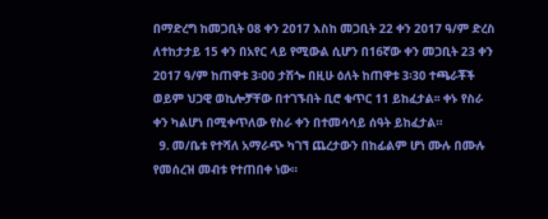በማድረግ ከመጋቢት 08 ቀን 2017 እስከ መጋቢት 22 ቀን 2017 ዓ/ም ድረስ ለተከታታይ 15 ቀን በአየር ላይ የሚውል ሲሆን በ16ኛው ቀን መጋቢት 23 ቀን 2017 ዓ/ም ከጠዋቱ 3፡00 ታሽጐ በዚሁ ዕለት ከጠዋቱ 3፡30 ተጫራቾች ወይም ህጋዊ ወኪሎቻቸው በተገኙበት ቢሮ ቁጥር 11 ይከፈታል፡፡ ቀኑ የስራ ቀን ካልሆነ በሚቀጥለው የስራ ቀን በተመሳሳይ ሰዓት ይከፈታል።
  9. መ/ቤቱ የተሻለ አማራጭ ካገኘ ጨረታውን በከፊልም ሆነ ሙሉ በሙሉ የመሰረዝ መብቱ የተጠበቀ ነው።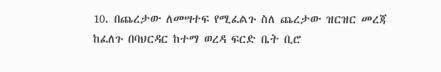10. በጨረታው ለመሣተፍ የሚፈልጉ ስለ ጨረታው ዝርዝር መረጃ ከፈለጉ በባህርዳር ከተማ ወረዳ ፍርድ ቤት ቢሮ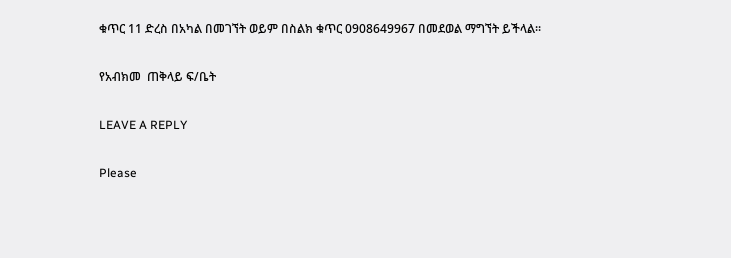ቁጥር 11 ድረስ በአካል በመገኘት ወይም በስልክ ቁጥር 0908649967 በመደወል ማግኘት ይችላል፡፡

የአብክመ  ጠቅላይ ፍ/ቤት

LEAVE A REPLY

Please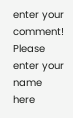enter your comment!
Please enter your name here